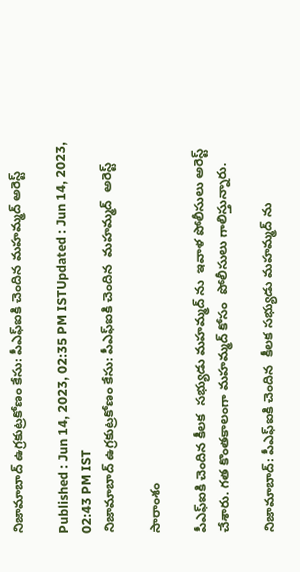నిజామాబాద్ ఉగ్రకుట్రకోణం కేసు: పీఎఫ్ఐ‌కి చెందిన మహమ్మద్ అరెస్ట్

Published : Jun 14, 2023, 02:35 PM ISTUpdated : Jun 14, 2023, 02:43 PM IST
నిజామాబాద్ ఉగ్రకుట్రకోణం కేసు: పీఎఫ్ఐ‌కి చెందిన  మహమ్మద్  అరెస్ట్

సారాంశం

పీఎఫ్ఐకి చెందిన కీలక  సభ్యుడు మహమ్మద్ ను  ఇవాళ పోలీసులు అరెస్ట్  చేశారు. గత కొంతకాలంగా మహమ్మద్ కోసం  పోలీసులు గాలిస్తున్నారు.

నిజామాబాద్: పీఎఫ్ఐకి చెందిన  కీలక సభ్యుడు మహమ్మద్ ను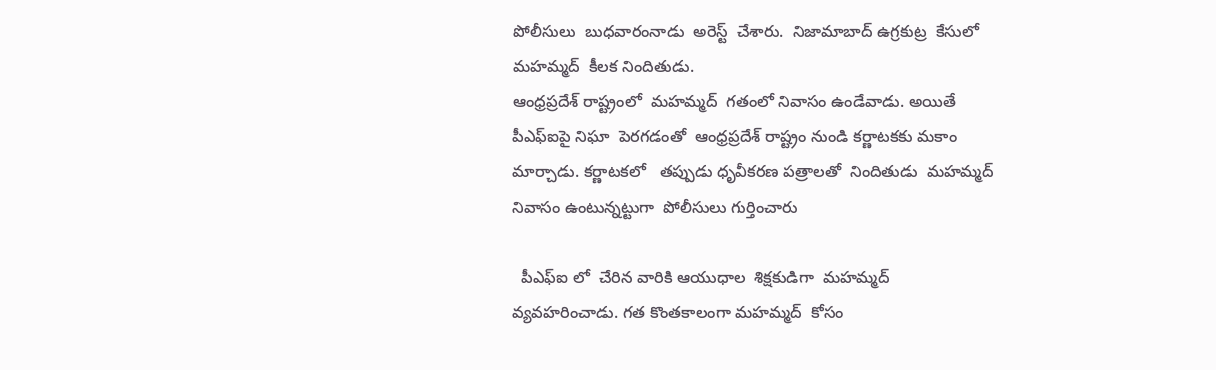పోలీసులు  బుధవారంనాడు  అరెస్ట్  చేశారు.  నిజామాబాద్ ఉగ్రకుట్ర  కేసులో  మహమ్మద్  కీలక నిందితుడు.
ఆంధ్రప్రదేశ్ రాష్ట్రంలో  మహమ్మద్  గతంలో నివాసం ఉండేవాడు. అయితే  పీఎఫ్ఐపై నిఘా  పెరగడంతో  ఆంధ్రప్రదేశ్ రాష్ట్రం నుండి కర్ణాటకకు మకాం మార్చాడు. కర్ణాటకలో   తప్పుడు ధృవీకరణ పత్రాలతో  నిందితుడు  మహమ్మద్  నివాసం ఉంటున్నట్టుగా  పోలీసులు గుర్తించారు

  పీఎఫ్ఐ లో  చేరిన వారికి ఆయుధాల  శిక్షకుడిగా  మహమ్మద్  వ్యవహరించాడు. గత కొంతకాలంగా మహమ్మద్  కోసం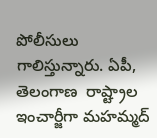పోలీసులు గాలిస్తున్నారు. ఏపీ, తెలంగాణ  రాష్ట్రాల ఇంచార్జీగా మహమ్మద్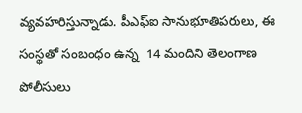వ్యవహరిస్తున్నాడు. పీఎఫ్ఐ సానుభూతిపరులు, ఈ సంస్థతో సంబంధం ఉన్న  14 మందిని తెలంగాణ పోలీసులు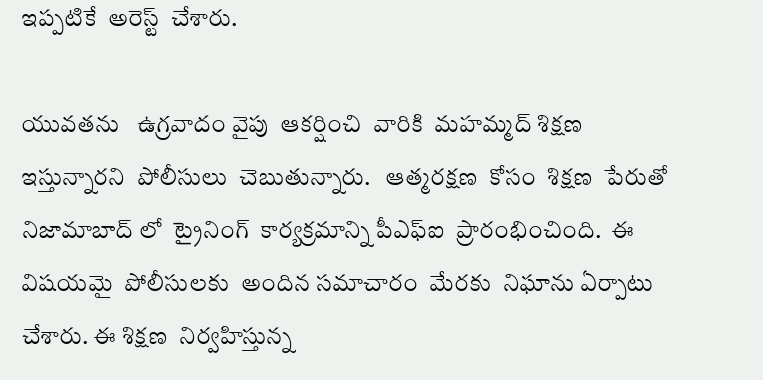ఇప్పటికే  అరెస్ట్  చేశారు.

యువతను   ఉగ్రవాదం వైపు  ఆకర్షించి  వారికి  మహమ్మద్ శిక్షణ  ఇస్తున్నారని  పోలీసులు  చెబుతున్నారు.   ఆత్మరక్షణ  కోసం  శిక్షణ  పేరుతో  నిజామాబాద్ లో  ట్రైనింగ్  కార్యక్రమాన్ని పీఎఫ్ఐ  ప్రారంభించింది.  ఈ విషయమై  పోలీసులకు  అందిన సమాచారం  మేరకు  నిఘాను ఏర్పాటు  చేశారు. ఈ శిక్షణ  నిర్వహిస్తున్న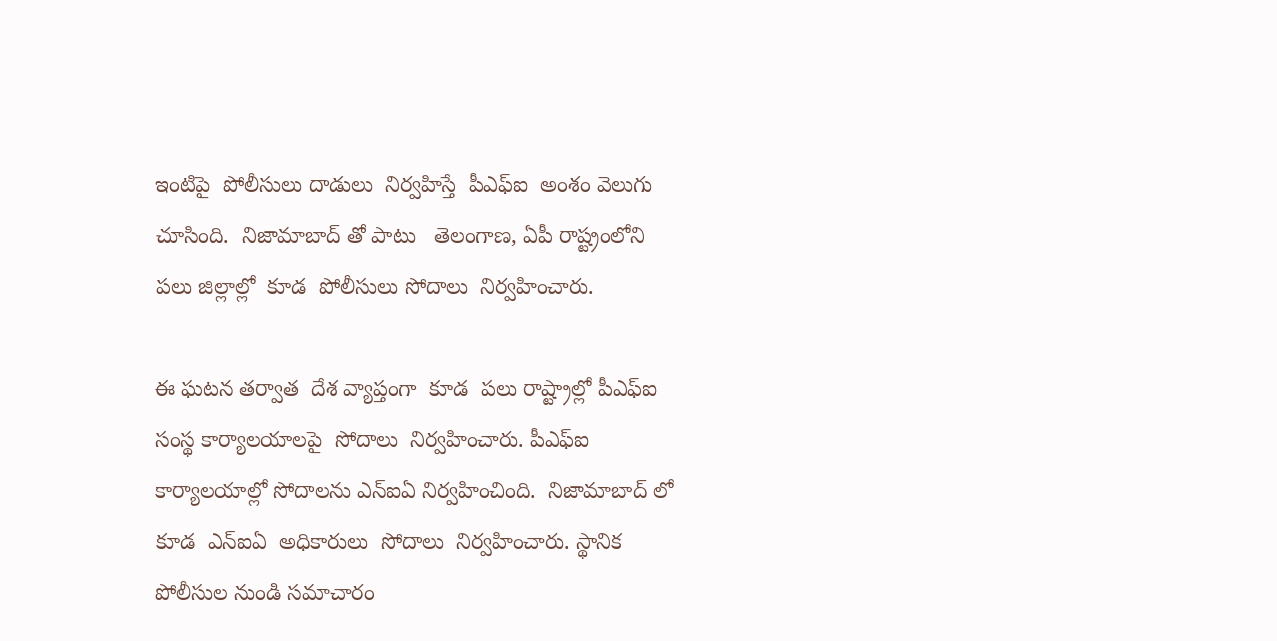ఇంటిపై  పోలీసులు దాడులు  నిర్వహిస్తే  పీఎఫ్ఐ  అంశం వెలుగు చూసింది.  నిజామాబాద్ తో పాటు   తెలంగాణ, ఏపీ రాష్ట్రంలోని  పలు జిల్లాల్లో  కూడ  పోలీసులు సోదాలు  నిర్వహించారు.

ఈ ఘటన తర్వాత  దేశ వ్యాప్తంగా  కూడ  పలు రాష్ట్రాల్లో పీఎఫ్ఐ  సంస్థ కార్యాలయాలపై  సోదాలు  నిర్వహించారు. పీఎఫ్ఐ కార్యాలయాల్లో సోదాలను ఎన్ఐఏ నిర్వహించింది.  నిజామాబాద్ లో   కూడ  ఎన్ఐఏ  అధికారులు  సోదాలు  నిర్వహించారు. స్థానిక పోలీసుల నుండి సమాచారం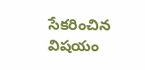సేకరించిన విషయం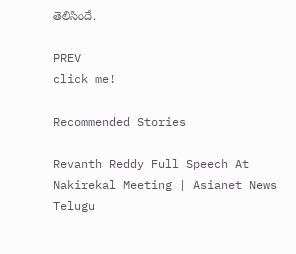తెలిసిందే.

PREV
click me!

Recommended Stories

Revanth Reddy Full Speech At Nakirekal Meeting | Asianet News Telugu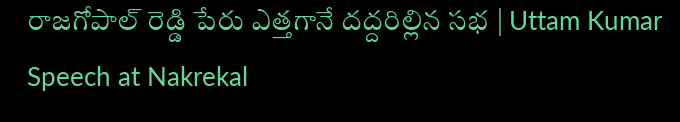రాజగోపాల్ రెడ్డి పేరు ఎత్తగానే దద్దరిల్లిన సభ | Uttam Kumar Speech at Nakrekal